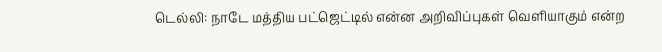டெல்லி: நாடே மத்திய பட்ஜெட்டில் என்ன அறிவிப்புகள் வெளியாகும் என்ற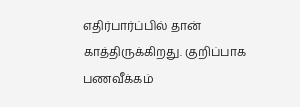எதிர்பார்ப்பில் தான் காத்திருக்கிறது. குறிப்பாக பணவீக்கம்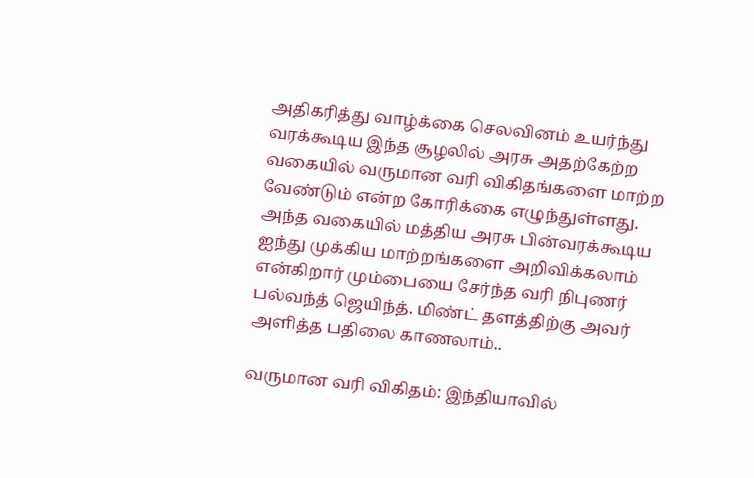அதிகரித்து வாழ்க்கை செலவினம் உயர்ந்து வரக்கூடிய இந்த சூழலில் அரசு அதற்கேற்ற வகையில் வருமான வரி விகிதங்களை மாற்ற வேண்டும் என்ற கோரிக்கை எழுந்துள்ளது.
அந்த வகையில் மத்திய அரசு பின்வரக்கூடிய ஐந்து முக்கிய மாற்றங்களை அறிவிக்கலாம் என்கிறார் மும்பையை சேர்ந்த வரி நிபுணர் பல்வந்த் ஜெயிந்த். மிண்ட் தளத்திற்கு அவர் அளித்த பதிலை காணலாம்..

வருமான வரி விகிதம்: இந்தியாவில்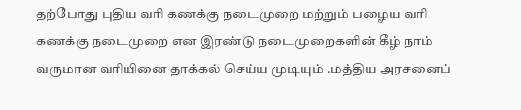தற்போது புதிய வரி கணக்கு நடைமுறை மற்றும் பழைய வரி கணக்கு நடைமுறை என இரண்டு நடைமுறைகளின் கீழ் நாம் வருமான வரியினை தாக்கல் செய்ய முடியும் .மத்திய அரசனைப்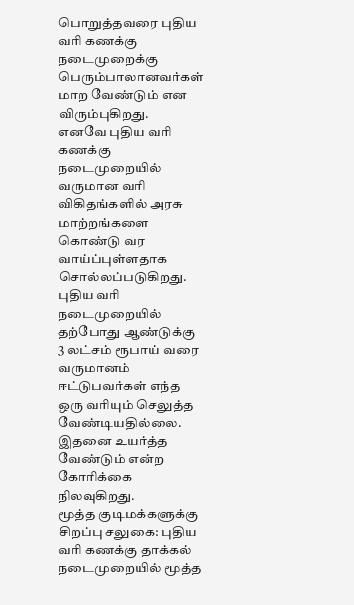பொறுத்தவரை புதிய வரி கணக்கு நடைமுறைக்கு பெரும்பாலானவர்கள் மாற வேண்டும் என விரும்புகிறது.
எனவே புதிய வரி கணக்கு நடைமுறையில் வருமான வரி விகிதங்களில் அரசு மாற்றங்களை கொண்டு வர வாய்ப்புள்ளதாக சொல்லப்படுகிறது. புதிய வரி நடைமுறையில் தற்போது ஆண்டுக்கு 3 லட்சம் ரூபாய் வரை வருமானம் ஈட்டுபவர்கள் எந்த ஒரு வரியும் செலுத்த வேண்டியதில்லை. இதனை உயர்த்த வேண்டும் என்ற கோரிக்கை நிலவுகிறது.
மூத்த குடிமக்களுக்கு சிறப்பு சலுகை: புதிய வரி கணக்கு தாக்கல் நடைமுறையில் மூத்த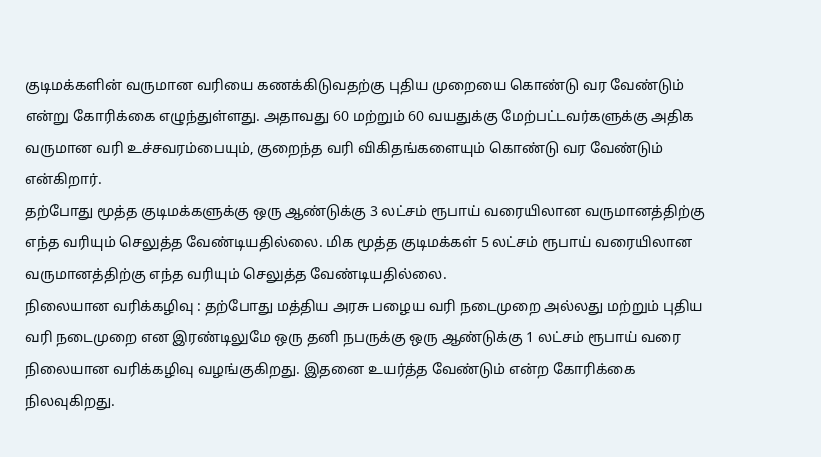குடிமக்களின் வருமான வரியை கணக்கிடுவதற்கு புதிய முறையை கொண்டு வர வேண்டும் என்று கோரிக்கை எழுந்துள்ளது. அதாவது 60 மற்றும் 60 வயதுக்கு மேற்பட்டவர்களுக்கு அதிக வருமான வரி உச்சவரம்பையும், குறைந்த வரி விகிதங்களையும் கொண்டு வர வேண்டும் என்கிறார்.
தற்போது மூத்த குடிமக்களுக்கு ஒரு ஆண்டுக்கு 3 லட்சம் ரூபாய் வரையிலான வருமானத்திற்கு எந்த வரியும் செலுத்த வேண்டியதில்லை. மிக மூத்த குடிமக்கள் 5 லட்சம் ரூபாய் வரையிலான வருமானத்திற்கு எந்த வரியும் செலுத்த வேண்டியதில்லை.
நிலையான வரிக்கழிவு : தற்போது மத்திய அரசு பழைய வரி நடைமுறை அல்லது மற்றும் புதிய வரி நடைமுறை என இரண்டிலுமே ஒரு தனி நபருக்கு ஒரு ஆண்டுக்கு 1 லட்சம் ரூபாய் வரை நிலையான வரிக்கழிவு வழங்குகிறது. இதனை உயர்த்த வேண்டும் என்ற கோரிக்கை நிலவுகிறது.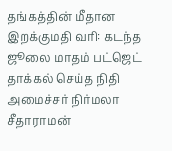தங்கத்தின் மீதான இறக்குமதி வரி: கடந்த ஜூலை மாதம் பட்ஜெட் தாக்கல் செய்த நிதி அமைச்சர் நிர்மலா சீதாராமன்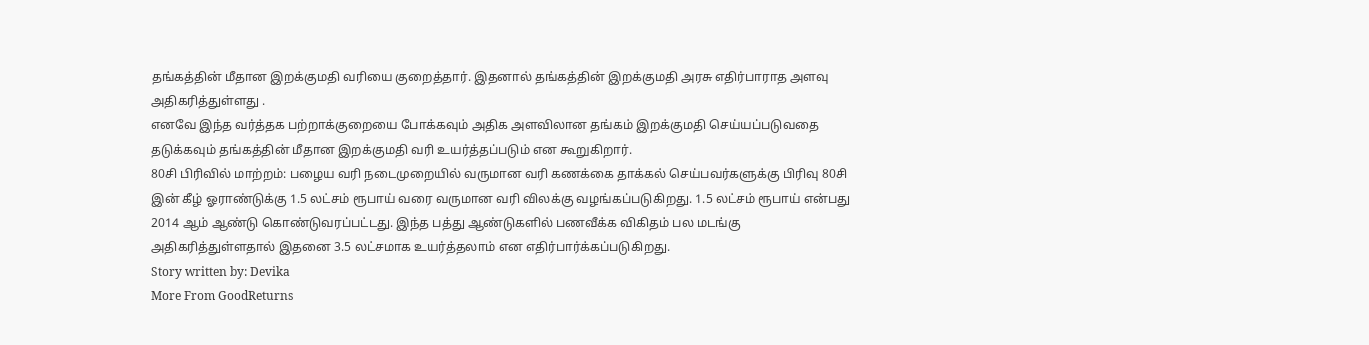தங்கத்தின் மீதான இறக்குமதி வரியை குறைத்தார். இதனால் தங்கத்தின் இறக்குமதி அரசு எதிர்பாராத அளவு அதிகரித்துள்ளது .
எனவே இந்த வர்த்தக பற்றாக்குறையை போக்கவும் அதிக அளவிலான தங்கம் இறக்குமதி செய்யப்படுவதை தடுக்கவும் தங்கத்தின் மீதான இறக்குமதி வரி உயர்த்தப்படும் என கூறுகிறார்.
80சி பிரிவில் மாற்றம்: பழைய வரி நடைமுறையில் வருமான வரி கணக்கை தாக்கல் செய்பவர்களுக்கு பிரிவு 80சி இன் கீழ் ஓராண்டுக்கு 1.5 லட்சம் ரூபாய் வரை வருமான வரி விலக்கு வழங்கப்படுகிறது. 1.5 லட்சம் ரூபாய் என்பது 2014 ஆம் ஆண்டு கொண்டுவரப்பட்டது. இந்த பத்து ஆண்டுகளில் பணவீக்க விகிதம் பல மடங்கு அதிகரித்துள்ளதால் இதனை 3.5 லட்சமாக உயர்த்தலாம் என எதிர்பார்க்கப்படுகிறது.
Story written by: Devika
More From GoodReturns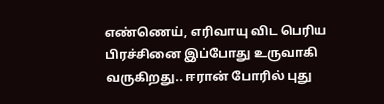எண்ணெய், எரிவாயு விட பெரிய பிரச்சினை இப்போது உருவாகி வருகிறது.. ஈரான் போரில் புது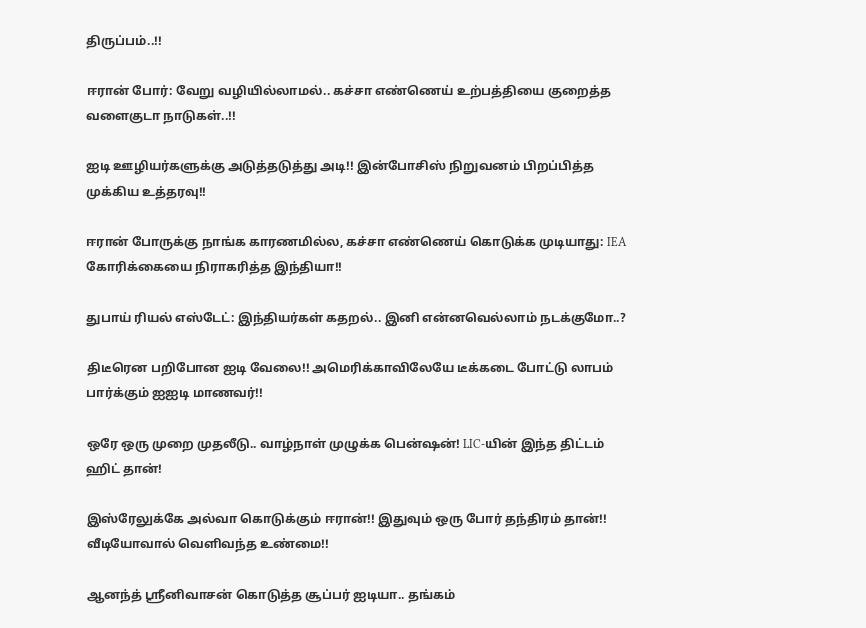திருப்பம்..!!

ஈரான் போர்: வேறு வழியில்லாமல்.. கச்சா எண்ணெய் உற்பத்தியை குறைத்த வளைகுடா நாடுகள்..!!

ஐடி ஊழியர்களுக்கு அடுத்தடுத்து அடி!! இன்போசிஸ் நிறுவனம் பிறப்பித்த முக்கிய உத்தரவு!!

ஈரான் போருக்கு நாங்க காரணமில்ல, கச்சா எண்ணெய் கொடுக்க முடியாது: IEA கோரிக்கையை நிராகரித்த இந்தியா!!

துபாய் ரியல் எஸ்டேட்: இந்தியர்கள் கதறல்.. இனி என்னவெல்லாம் நடக்குமோ..?

திடீரென பறிபோன ஐடி வேலை!! அமெரிக்காவிலேயே டீக்கடை போட்டு லாபம் பார்க்கும் ஐஐடி மாணவர்!!

ஒரே ஒரு முறை முதலீடு.. வாழ்நாள் முழுக்க பென்ஷன்! LIC-யின் இந்த திட்டம் ஹிட் தான்!

இஸ்ரேலுக்கே அல்வா கொடுக்கும் ஈரான்!! இதுவும் ஒரு போர் தந்திரம் தான்!! வீடியோவால் வெளிவந்த உண்மை!!

ஆனந்த் ஸ்ரீனிவாசன் கொடுத்த சூப்பர் ஐடியா.. தங்கம்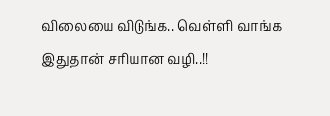விலையை விடுங்க.. வெள்ளி வாங்க இதுதான் சரியான வழி..!!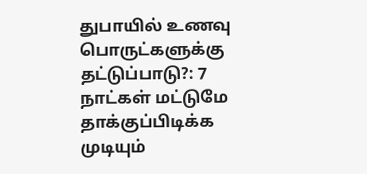துபாயில் உணவு பொருட்களுக்கு தட்டுப்பாடு?: 7 நாட்கள் மட்டுமே தாக்குப்பிடிக்க முடியும்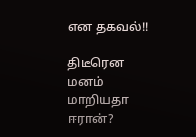என தகவல்!!

திடீரென மனம் மாறியதா ஈரான்?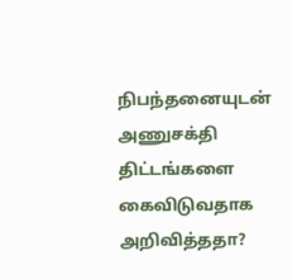நிபந்தனையுடன் அணுசக்தி திட்டங்களை கைவிடுவதாக அறிவித்ததா?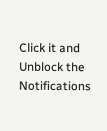Click it and Unblock the Notifications